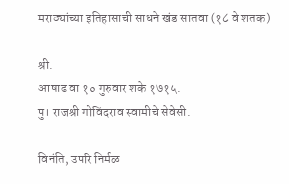मराठ्यांच्या इतिहासाची साधने खंड सातवा (१८ वे शतक)

श्री.
आषाढ वा १० गुरुवार शके १७१५.
पु। राजश्री गोविंदराव स्वामीचे सेवेसी.

विनंति, उपरि निर्मळ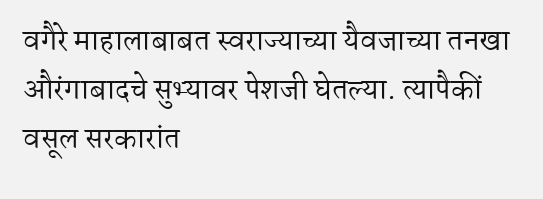वगैरे माहालाबाबत स्वराज्याच्या यैवजाच्या तनखा औरंगाबादचे सुभ्यावर पेशजी घेतल्या. त्यापैकीं वसूल सरकारांत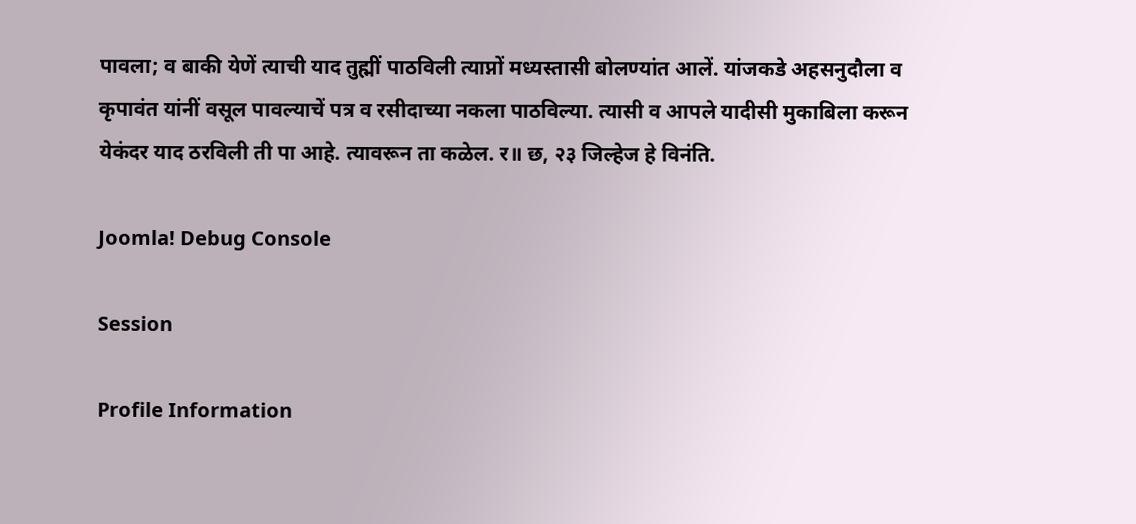पावला; व बाकी येणें त्याची याद तुह्मीं पाठविली त्याप्नों मध्यस्तासी बोलण्यांत आलें. यांजकडे अहसनुदौला व कृपावंत यांनीं वसूल पावल्याचें पत्र व रसीदाच्या नकला पाठविल्या. त्यासी व आपले यादीसी मुकाबिला करून येकंदर याद ठरविली ती पा आहे. त्यावरून ता कळेल. र॥ छ, २३ जिल्हेज हे विनंति.

Joomla! Debug Console

Session

Profile Information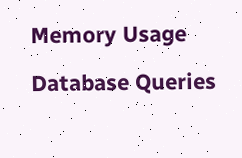Memory Usage

Database Queries